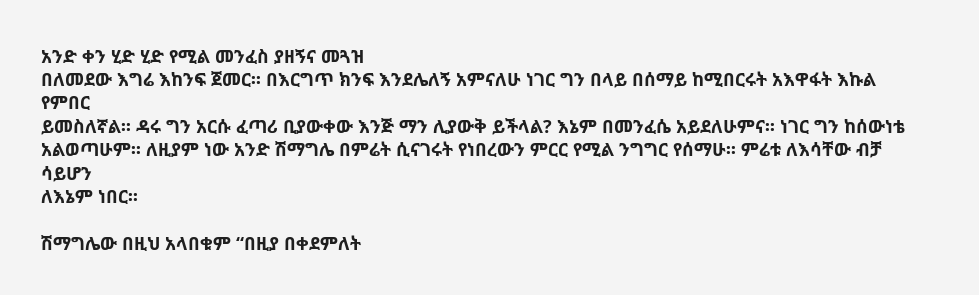አንድ ቀን ሂድ ሂድ የሚል መንፈስ ያዘኝና መጓዝ
በለመደው እግሬ እከንፍ ጀመር፡፡ በእርግጥ ክንፍ እንደሌለኝ አምናለሁ ነገር ግን በላይ በሰማይ ከሚበርሩት አእዋፋት እኩል የምበር
ይመስለኛል፡፡ ዳሩ ግን አርሱ ፈጣሪ ቢያውቀው እንጅ ማን ሊያውቅ ይችላል? እኔም በመንፈሴ አይደለሁምና፡፡ ነገር ግን ከሰውነቴ
አልወጣሁም፡፡ ለዚያም ነው አንድ ሽማግሌ በምሬት ሲናገሩት የነበረውን ምርር የሚል ንግግር የሰማሁ፡፡ ምሬቱ ለእሳቸው ብቻ ሳይሆን
ለእኔም ነበር፡፡

ሽማግሌው በዚህ አላበቁም “በዚያ በቀደምለት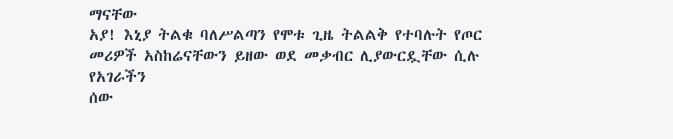ማናቸው
አያ! እኒያ ትልቁ ባለሥልጣን የሞቱ ጊዜ ትልልቅ የተባሉት የጦር መሪዎች አስከሬናቸውን ይዘው ወደ መቃብር ሊያውርዷቸው ሲሉ የአገራችን
ሰው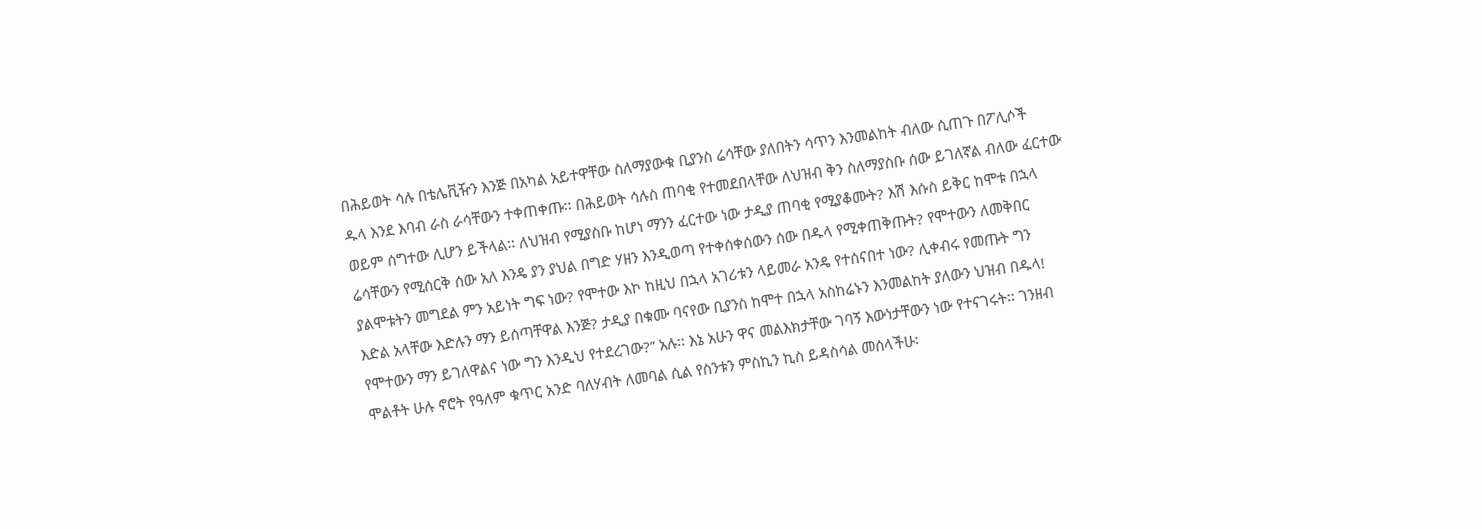በሕይወት ሳሉ በቴሌቪዥን እንጅ በአካል አይተዋቸው ስለማያውቁ ቢያንስ ሬሳቸው ያለበትን ሳጥን እንመልከት ብለው ሲጠጉ በፖሊሶች
ዱላ እንደ እባብ ራስ ራሳቸውን ተቀጠቀጡ፡፡ በሕይወት ሳሉስ ጠባቂ የተመደበላቸው ለህዝብ ቅን ስለማያስቡ ሰው ይገለኛል ብለው ፈርተው
ወይም ሰግተው ሊሆን ይችላል፡፡ ለህዝብ የሚያስቡ ከሆነ ማንን ፈርተው ነው ታዲያ ጠባቂ የሚያቆሙት? እሽ እሱስ ይቅር ከሞቱ በኋላ
ሬሳቸውን የሚሰርቅ ሰው አለ እንዴ ያን ያህል በግድ ሃዘን እንዲወጣ የተቀሰቀሰውን ሰው በዱላ የሚቀጠቅጡት? የሞተውን ለመቅበር
ያልሞቱትን መግደል ምን አይነት ግፍ ነው? የሞተው እኮ ከዚህ በኋላ አገሪቱን ላይመራ አንዴ የተሰናበተ ነው? ሊቀብሩ የመጡት ግን
እድል አላቸው እድሉን ማን ይሰጣቸዋል እንጅ? ታዲያ በቁሙ ባናየው ቢያንስ ከሞተ በኋላ አስከሬኑን እንመልከት ያለውን ህዝብ በዱላ!
የሞተውን ማን ይገለዋልና ነው ግን እንዲህ የተደረገው?” አሉ፡፡ እኔ አሁን ዋና መልእክታቸው ገባኝ እውነታቸውን ነው የተናገሩት፡፡ ገንዘብ
ሞልቶት ሁሉ ኖሮት የዓለም ቁጥር አንድ ባለሃብት ለመባል ሲል የስንቱን ምስኪን ኪስ ይዳስሳል መሰላችሁ፡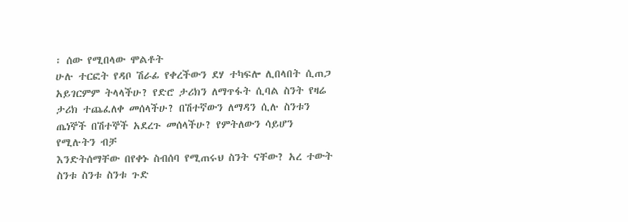፡ ሰው የሚበላው ሞልቶት
ሁሉ ተርፎት የዳቦ ሽራፊ የቀረችውን ደሃ ተካፍሎ ሊበላበት ሲጠጋ አይገርምም ትላላችሁ? የድሮ ታሪክን ለማጥፋት ሲባል ስንት የዛሬ
ታሪክ ተጨፈለቀ መሰላችሁ? በሽተኛውን ለማዳን ሲሉ ስንቱን ጤነኞች በሽተኞች አደረጉ መሰላችሁ? የምትለውን ሳይሆን የሚሉትን ብቻ
እንድትሰማቸው በየቀኑ ስብሰባ የሚጠሩህ ስንት ናቸው? አረ ተውት ስንቱ ስንቱ ስንቱ ጉድ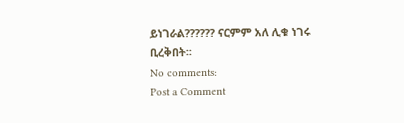ይነገራል?????? ናርምም አለ ሊቁ ነገሩ
ቢረቅበት፡፡
No comments:
Post a Comment